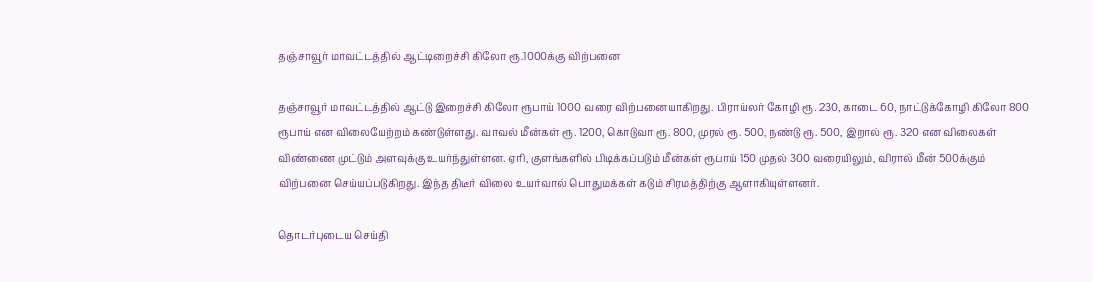தஞ்சாவூர் மாவட்டத்தில் ஆட்டிறைச்சி கிலோ ரூ.1000க்கு வி‌ற்பனை

தஞ்சாவூர் மாவட்டத்தில் ஆட்டு இறைச்சி கிலோ ரூபாய் 1000 வரை விற்பனையாகிறது. பிராய்லர் கோழி ரூ. 230, காடை 60, நாட்டுக்கோழி கிலோ 800 ரூபாய் என விலையேற்றம் கண்டுள்ளது. வாவல் மீன்கள் ரூ. 1200, கொடுவா ரூ. 800, முரல் ரூ. 500, நண்டு ரூ. 500, இறால் ரூ. 320 என விலைகள் விண்ணை முட்டும் அளவுக்கு உயர்ந்துள்ளன. ஏரி, குளங்களில் பிடிக்கப்படும் மீன்கள் ரூபாய் 150 முதல் 300 வரையிலும், விரால் மீன் 500க்கும் விற்பனை செய்யப்படுகிறது. இந்த திடீர் விலை உயர்வால் பொதுமக்கள் கடும் சிரமத்திற்கு ஆளாகியுள்ளனர்.

தொடர்புடைய செய்தி